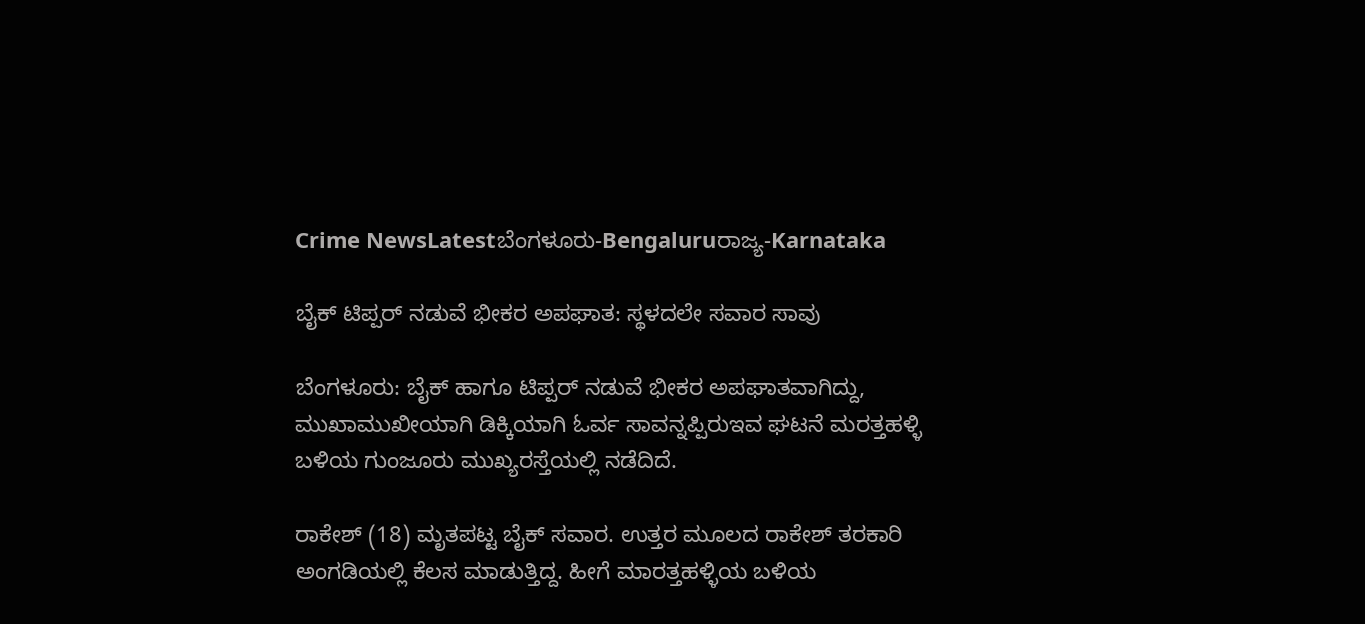Crime NewsLatestಬೆಂಗಳೂರು-Bengaluruರಾಜ್ಯ-Karnataka

ಬೈಕ್ ಟಿಪ್ಪರ್ ನಡುವೆ ಭೀಕರ ಅಪಘಾತ: ಸ್ಥಳದಲೇ ಸವಾರ ಸಾವು

ಬೆಂಗಳೂರು: ಬೈಕ್ ಹಾಗೂ ಟಿಪ್ಪರ್ ನಡುವೆ ಭೀಕರ ಅಪಘಾತವಾಗಿದ್ದು, ಮುಖಾಮುಖೀಯಾಗಿ ಡಿಕ್ಕಿಯಾಗಿ ಓರ್ವ ಸಾವನ್ನಪ್ಪಿರುಇವ ಘಟನೆ ಮರತ್ತಹಳ್ಳಿ ಬಳಿಯ ಗುಂಜೂರು ಮುಖ್ಯರಸ್ತೆಯಲ್ಲಿ ನಡೆದಿದೆ.

ರಾಕೇಶ್ (18) ಮೃತಪಟ್ಟ ಬೈಕ್ ಸವಾರ. ಉತ್ತರ ಮೂಲದ ರಾಕೇಶ್ ತರಕಾರಿ ಅಂಗಡಿಯಲ್ಲಿ ಕೆಲಸ ಮಾಡುತ್ತಿದ್ದ. ಹೀಗೆ ಮಾರತ್ತಹಳ್ಳಿಯ ಬಳಿಯ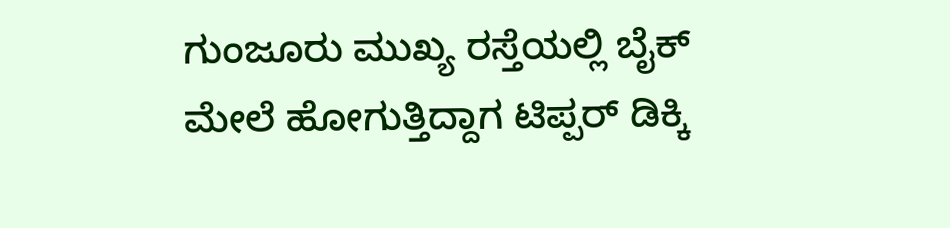ಗುಂಜೂರು ಮುಖ್ಯ ರಸ್ತೆಯಲ್ಲಿ ಬೈಕ್ ಮೇಲೆ ಹೋಗುತ್ತಿದ್ದಾಗ ಟಿಪ್ಪರ್ ಡಿಕ್ಕಿ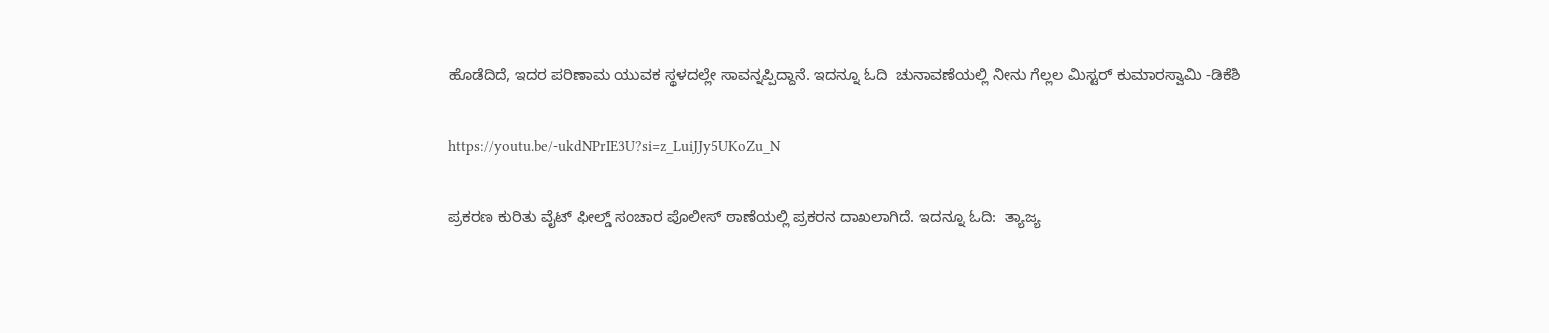ಹೊಡೆದಿದೆ, ಇದರ ಪರಿಣಾಮ ಯುವಕ ಸ್ಥಳದಲ್ಲೇ ಸಾವನ್ನಪ್ಪಿದ್ದಾನೆ. ಇದನ್ನೂ ಓದಿ  ಚುನಾವಣೆಯಲ್ಲಿ ನೀನು ಗೆಲ್ಲಲ ಮಿಸ್ಟರ್ ಕುಮಾರಸ್ವಾಮಿ -ಡಿಕೆಶಿ

https://youtu.be/-ukdNPrIE3U?si=z_LuiJJy5UKoZu_N

ಪ್ರಕರಣ ಕುರಿತು ವೈಟ್ ಫೀಲ್ಡ್ ಸಂಚಾರ ಪೊಲೀಸ್ ಠಾಣೆಯಲ್ಲಿ ಪ್ರಕರನ ದಾಖಲಾಗಿದೆ. ಇದನ್ನೂ ಓದಿ:  ತ್ಯಾಜ್ಯ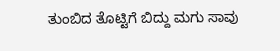ತುಂಬಿದ ತೊಟ್ಟಿಗೆ ಬಿದ್ದು ಮಗು ಸಾವು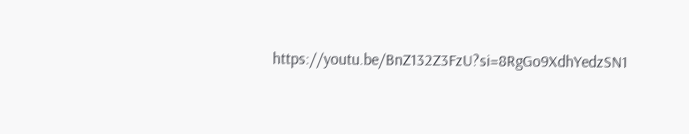https://youtu.be/BnZ132Z3FzU?si=8RgGo9XdhYedzSN1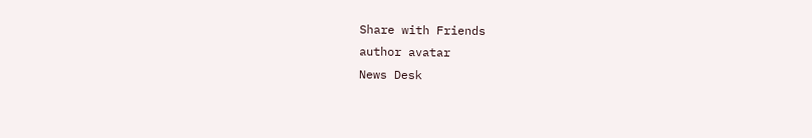Share with Friends
author avatar
News Desk